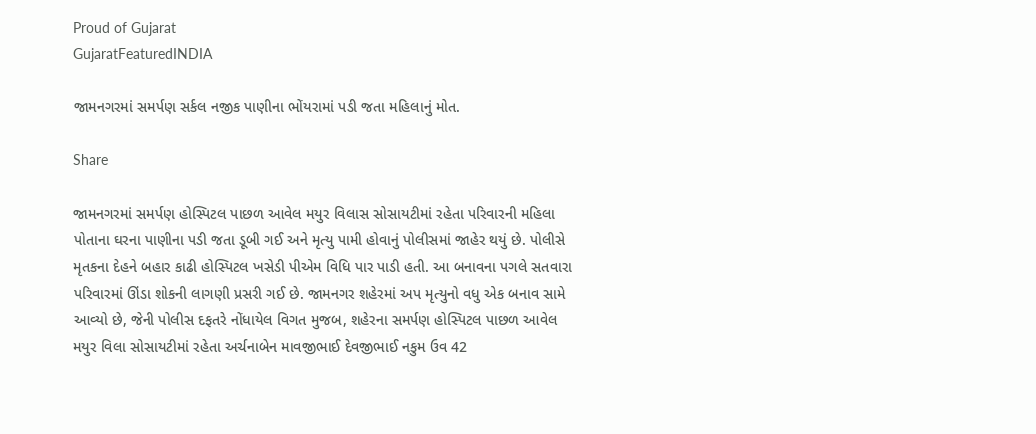Proud of Gujarat
GujaratFeaturedINDIA

જામનગરમાં સમર્પણ સર્કલ નજીક પાણીના ભોંયરામાં પડી જતા મહિલાનું મોત.

Share

જામનગરમાં સમર્પણ હોસ્પિટલ પાછળ આવેલ મયુર વિલાસ સોસાયટીમાં રહેતા પરિવારની મહિલા પોતાના ઘરના પાણીના પડી જતા ડૂબી ગઈ અને મૃત્યુ પામી હોવાનું પોલીસમાં જાહેર થયું છે. પોલીસે મૃતકના દેહને બહાર કાઢી હોસ્પિટલ ખસેડી પીએમ વિધિ પાર પાડી હતી. આ બનાવના પગલે સતવારા પરિવારમાં ઊંડા શોકની લાગણી પ્રસરી ગઈ છે. જામનગર શહેરમાં અપ મૃત્યુનો વધુ એક બનાવ સામે આવ્યો છે, જેની પોલીસ દફતરે નોંધાયેલ વિગત મુજબ, શહેરના સમર્પણ હોસ્પિટલ પાછળ આવેલ મયુર વિલા સોસાયટીમાં રહેતા અર્ચનાબેન માવજીભાઈ દેવજીભાઈ નકુમ ઉવ 42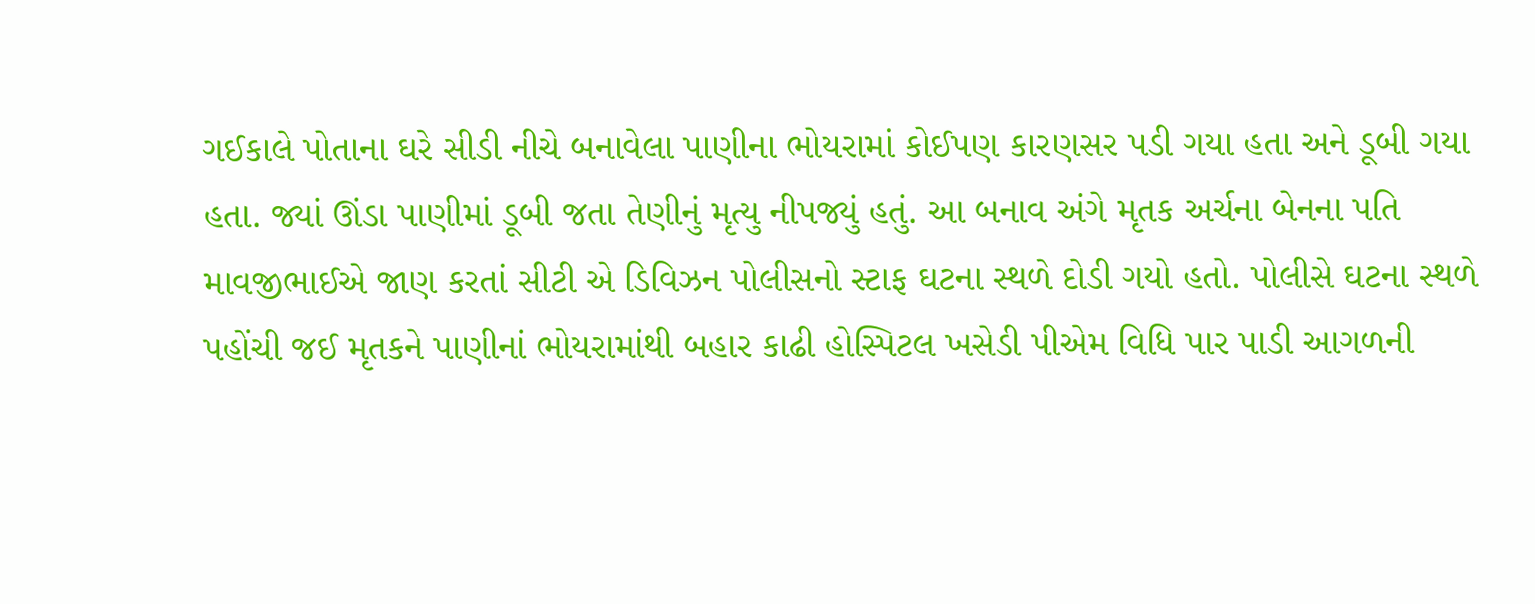ગઈકાલે પોતાના ઘરે સીડી નીચે બનાવેલા પાણીના ભોયરામાં કોઈપણ કારણસર પડી ગયા હતા અને ડૂબી ગયા હતા. જ્યાં ઊંડા પાણીમાં ડૂબી જતા તેણીનું મૃત્યુ નીપજ્યું હતું. આ બનાવ અંગે મૃતક અર્ચના બેનના પતિ માવજીભાઈએ જાણ કરતાં સીટી એ ડિવિઝન પોલીસનો સ્ટાફ ઘટના સ્થળે દોડી ગયો હતો. પોલીસે ઘટના સ્થળે પહોંચી જઈ મૃતકને પાણીનાં ભોયરામાંથી બહાર કાઢી હોસ્પિટલ ખસેડી પીએમ વિધિ પાર પાડી આગળની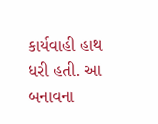કાર્યવાહી હાથ ધરી હતી. આ બનાવના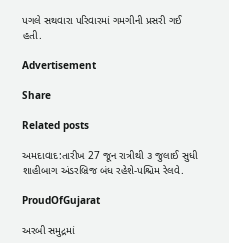પગલે સથવારા પરિવારમાં ગમગીની પ્રસરી ગઈ હતી.

Advertisement

Share

Related posts

અમદાવાદ:તારીખ 27 જૂન રાત્રીથી ૩ જુલાઈ સુધી શાહીબાગ અંડરબ્રિજ બંધ રહેશે-પશ્ચિમ રેલવે.

ProudOfGujarat

અરબી સમુદ્રમાં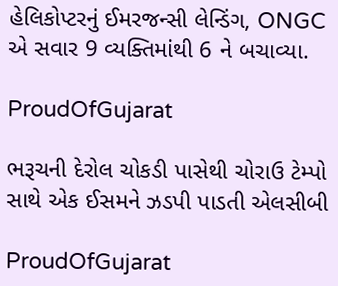હેલિકોપ્ટરનું ઈમરજન્સી લેન્ડિંગ, ONGC એ સવાર 9 વ્યક્તિમાંથી 6 ને બચાવ્યા.

ProudOfGujarat

ભરૂચની દેરોલ ચોકડી પાસેથી ચોરાઉ ટેમ્પો સાથે એક ઈસમને ઝડપી પાડતી એલસીબી

ProudOfGujarat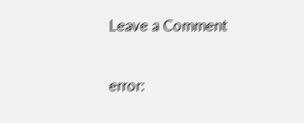Leave a Comment

error: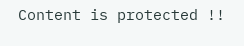Content is protected !!